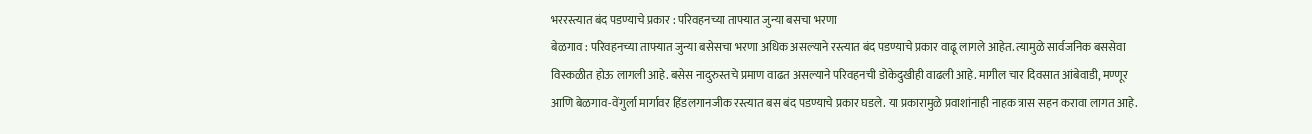भररस्त्यात बंद पडण्याचे प्रकार : परिवहनच्या ताफ्यात जुन्या बसचा भरणा
बेळगाव : परिवहनच्या ताफ्यात जुन्या बसेसचा भरणा अधिक असल्याने रस्त्यात बंद पडण्याचे प्रकार वाढू लागले आहेत. त्यामुळे सार्वजनिक बससेवा विस्कळीत होऊ लागली आहे. बसेस नादुरुस्तचे प्रमाण वाढत असल्याने परिवहनची डोकेदुखीही वाढली आहे. मागील चार दिवसात आंबेवाडी, मण्णूर आणि बेळगाव-वेंगुर्ला मार्गावर हिंडलगानजीक रस्त्यात बस बंद पडण्याचे प्रकार घडले. या प्रकारामुळे प्रवाशांनाही नाहक त्रास सहन करावा लागत आहे.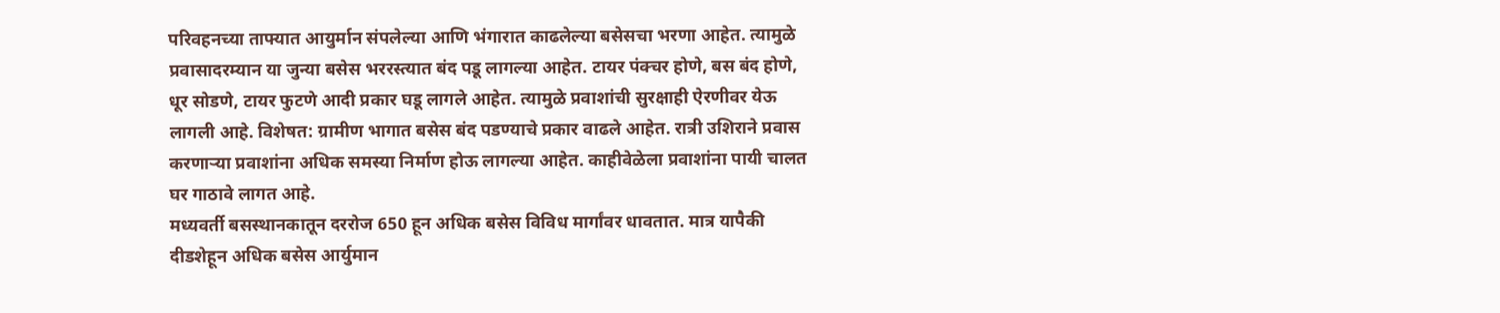परिवहनच्या ताफ्यात आयुर्मान संपलेल्या आणि भंगारात काढलेल्या बसेसचा भरणा आहेत. त्यामुळे प्रवासादरम्यान या जुन्या बसेस भररस्त्यात बंद पडू लागल्या आहेत. टायर पंक्चर होणे, बस बंद होणे, धूर सोडणे, टायर फुटणे आदी प्रकार घडू लागले आहेत. त्यामुळे प्रवाशांची सुरक्षाही ऐरणीवर येऊ लागली आहे. विशेषत: ग्रामीण भागात बसेस बंद पडण्याचे प्रकार वाढले आहेत. रात्री उशिराने प्रवास करणाऱ्या प्रवाशांना अधिक समस्या निर्माण होऊ लागल्या आहेत. काहीवेळेला प्रवाशांना पायी चालत घर गाठावे लागत आहे.
मध्यवर्ती बसस्थानकातून दररोज 650 हून अधिक बसेस विविध मार्गांवर धावतात. मात्र यापैकी दीडशेहून अधिक बसेस आर्युमान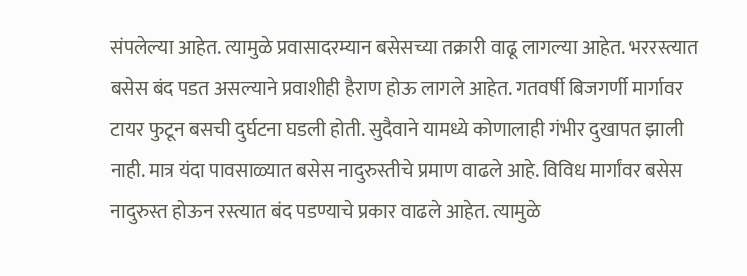संपलेल्या आहेत. त्यामुळे प्रवासादरम्यान बसेसच्या तक्रारी वाढू लागल्या आहेत. भररस्त्यात बसेस बंद पडत असल्याने प्रवाशीही हैराण होऊ लागले आहेत. गतवर्षी बिजगर्णी मार्गावर टायर फुटून बसची दुर्घटना घडली होती. सुदैवाने यामध्ये कोणालाही गंभीर दुखापत झाली नाही. मात्र यंदा पावसाळ्यात बसेस नादुरुस्तीचे प्रमाण वाढले आहे. विविध मार्गांवर बसेस नादुरुस्त होऊन रस्त्यात बंद पडण्याचे प्रकार वाढले आहेत. त्यामुळे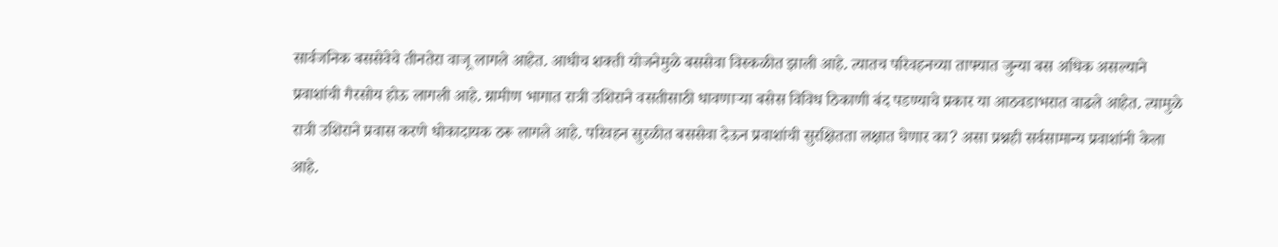सार्वजनिक बससेवेचे तीनतेरा वाजू लागले आहेत. आधीच शक्ती योजनेमुळे बससेवा विस्कळीत झाली आहे. त्यातच परिवहनच्या ताफ्यात जुन्या बस अधिक असल्याने प्रवाशांची गैरसोय होऊ लागली आहे. ग्रामीण भागात रात्री उशिराने वसतीसाठी धावणाऱ्या बसेस विविध ठिकाणी बंद पडण्याचे प्रकार या आठवडाभरात वाढले आहेत. त्यामुळे रात्री उशिराने प्रवास करणे धोकादायक ठरू लागले आहे. परिवहन सुरळीत बससेवा देऊन प्रवाशांची सुरक्षितता लक्षात घेणार का? असा प्रश्नही सर्वसामान्य प्रवाशांनी केला आहे.